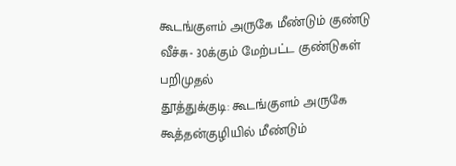கூடங்குளம் அருகே மீண்டும் குண்டு வீச்சு- 30க்கும் மேற்பட்ட குண்டுகள் பறிமுதல்
தூத்துக்குடி: கூடங்குளம் அருகே கூத்தன்குழியில் மீண்டும்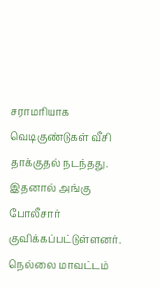சராமரியாக வெடிகுண்டுகள் வீசி தாக்குதல் நடந்தது. இதனால் அங்கு போலீசார் குவிக்கப்பட்டுள்ளனர்.
நெல்லை மாவட்டம்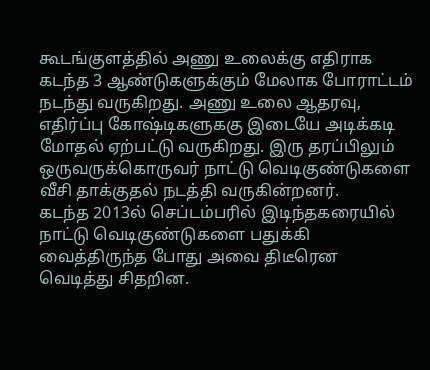கூடங்குளத்தில் அணு உலைக்கு எதிராக கடந்த 3 ஆண்டுகளுக்கும் மேலாக போராட்டம் நடந்து வருகிறது. அணு உலை ஆதரவு, எதிர்ப்பு கோஷ்டிகளுககு இடையே அடிக்கடி மோதல் ஏற்பட்டு வருகிறது. இரு தரப்பிலும் ஒருவருக்கொருவர் நாட்டு வெடிகுண்டுகளை வீசி தாக்குதல் நடத்தி வருகின்றனர்.
கடந்த 2013ல் செப்டம்பரில் இடிந்தகரையில் நாட்டு வெடிகுண்டுகளை பதுக்கி வைத்திருந்த போது அவை திடீரென வெடித்து சிதறின.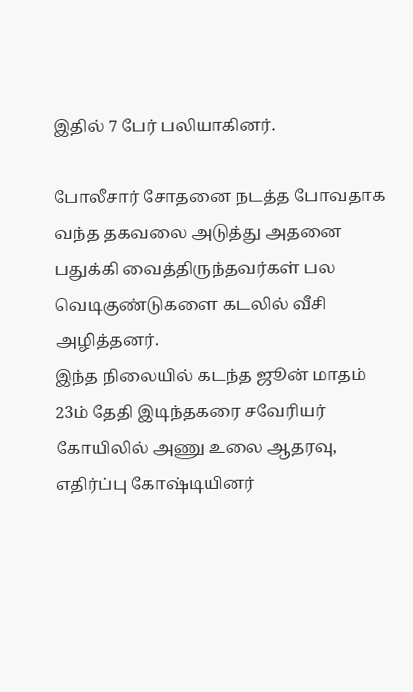இதில் 7 பேர் பலியாகினர்.

போலீசார் சோதனை நடத்த போவதாக வந்த தகவலை அடுத்து அதனை பதுக்கி வைத்திருந்தவர்கள் பல வெடிகுண்டுகளை கடலில் வீசி அழித்தனர்.
இந்த நிலையில் கடந்த ஜூன் மாதம் 23ம் தேதி இடிந்தகரை சவேரியர் கோயிலில் அணு உலை ஆதரவு, எதிர்ப்பு கோஷ்டியினர்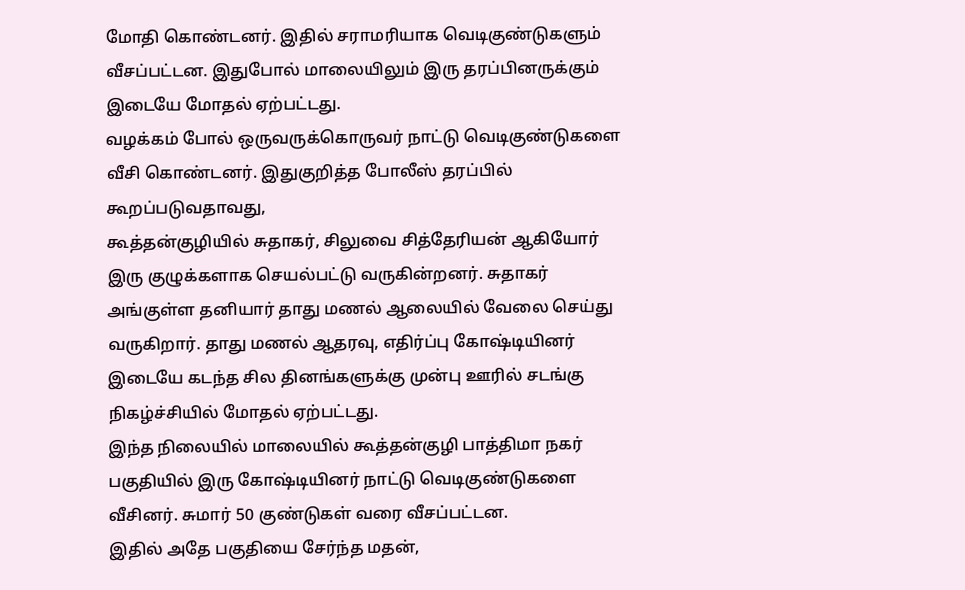மோதி கொண்டனர். இதில் சராமரியாக வெடிகுண்டுகளும் வீசப்பட்டன. இதுபோல் மாலையிலும் இரு தரப்பினருக்கும் இடையே மோதல் ஏற்பட்டது.
வழக்கம் போல் ஒருவருக்கொருவர் நாட்டு வெடிகுண்டுகளை வீசி கொண்டனர். இதுகுறித்த போலீஸ் தரப்பில் கூறப்படுவதாவது,
கூத்தன்குழியில் சுதாகர், சிலுவை சித்தேரியன் ஆகியோர் இரு குழுக்களாக செயல்பட்டு வருகின்றனர். சுதாகர் அங்குள்ள தனியார் தாது மணல் ஆலையில் வேலை செய்து வருகிறார். தாது மணல் ஆதரவு, எதிர்ப்பு கோஷ்டியினர் இடையே கடந்த சில தினங்களுக்கு முன்பு ஊரில் சடங்கு நிகழ்ச்சியில் மோதல் ஏற்பட்டது.
இந்த நிலையில் மாலையில் கூத்தன்குழி பாத்திமா நகர் பகுதியில் இரு கோஷ்டியினர் நாட்டு வெடிகுண்டுகளை வீசினர். சுமார் 50 குண்டுகள் வரை வீசப்பட்டன.
இதில் அதே பகுதியை சேர்ந்த மதன்,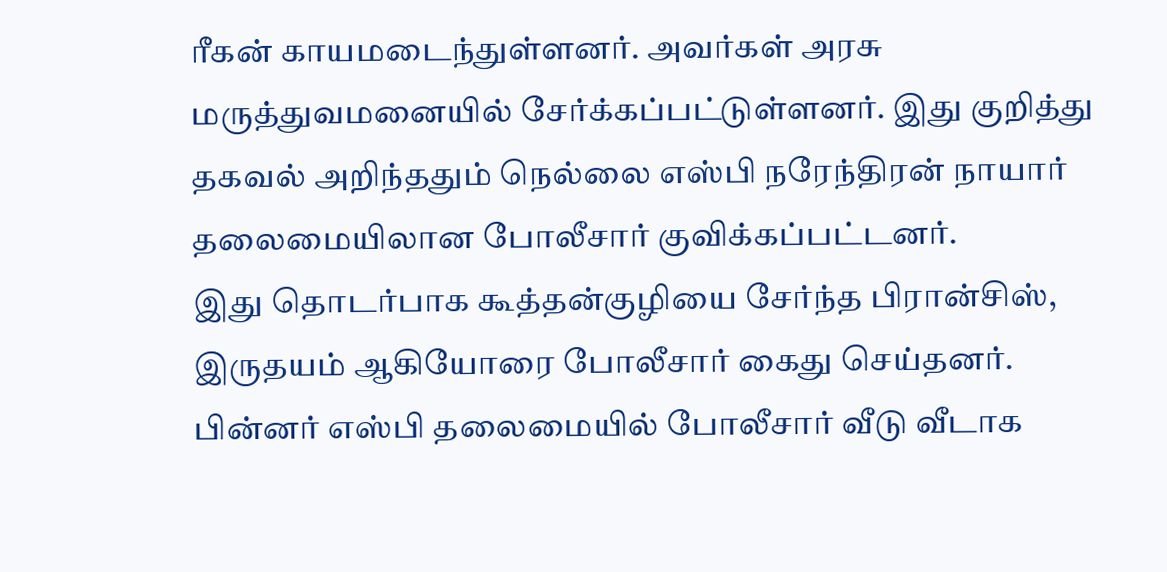ரீகன் காயமடைந்துள்ளனர். அவர்கள் அரசு மருத்துவமனையில் சேர்க்கப்பட்டுள்ளனர். இது குறித்து தகவல் அறிந்ததும் நெல்லை எஸ்பி நரேந்திரன் நாயார் தலைமையிலான போலீசார் குவிக்கப்பட்டனர்.
இது தொடர்பாக கூத்தன்குழியை சேர்ந்த பிரான்சிஸ், இருதயம் ஆகியோரை போலீசார் கைது செய்தனர். பின்னர் எஸ்பி தலைமையில் போலீசார் வீடு வீடாக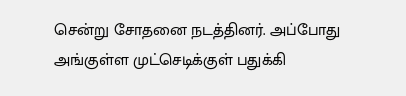சென்று சோதனை நடத்தினர். அப்போது அங்குள்ள முட்செடிக்குள் பதுக்கி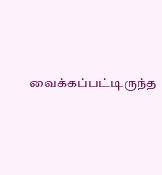வைக்கப்பட்டிருந்த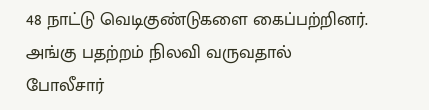48 நாட்டு வெடிகுண்டுகளை கைப்பற்றினர். அங்கு பதற்றம் நிலவி வருவதால் போலீசார்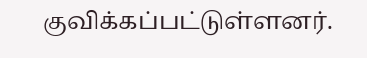குவிக்கப்பட்டுள்ளனர்.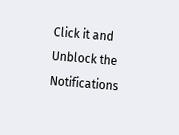Click it and Unblock the Notifications